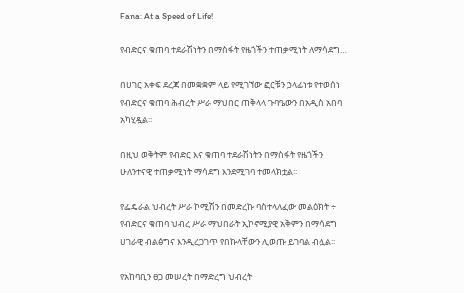Fana: At a Speed of Life!

የብድርና ቁጠባ ተደራሽነትን በማስፋት የዜጎችን ተጠቃሚነት ለማሳደግ…

በሀገር አቀፍ ደረጃ በመቋቋም ላይ የሚገኘው ፎርቹን ኃላፊነቱ የተወሰነ የብድርና ቁጠባ ሕብረት ሥራ ማህበር ጠቅላላ ጉባዔውን በአዲስ አበባ አካሂዷል፡፡

በዚህ ወቅትም የብድር እና ቁጠባ ተደራሽነትን በማስፋት የዜጎችን ሁለንተናዊ ተጠቃሚነት ማሳደግ እንደሚገባ ተመላክቷል፡፡

የፌዴራል ህብረት ሥራ ኮሚሽን በመድረኩ ባስተላለፈው መልዕክት ÷ የብድርና ቁጠባ ህብረ ሥራ ማህበራት ኢኮኖሚያዊ አቅምን በማሳደግ ሀገራዊ ብልፅግና እንዲረጋገጥ የበኩላቸውን ሊወጡ ይገባል ብሏል፡፡

የአከባቢን ፀጋ መሠረት በማድረግ ህብረት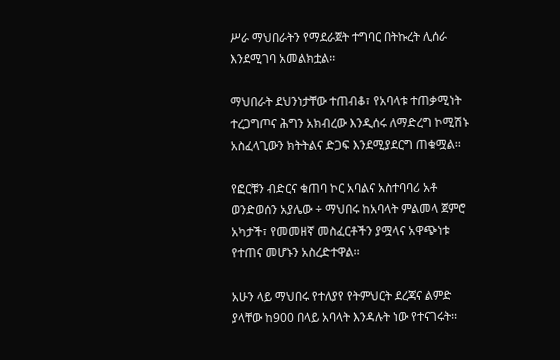ሥራ ማህበራትን የማደራጀት ተግባር በትኩረት ሊሰራ እንደሚገባ አመልክቷል፡፡

ማህበራት ደህንነታቸው ተጠብቆ፣ የአባላቱ ተጠቃሚነት ተረጋግጦና ሕግን አክብረው እንዲሰሩ ለማድረግ ኮሚሽኑ አስፈላጊውን ክትትልና ድጋፍ እንደሚያደርግ ጠቁሟል፡፡

የፎርቹን ብድርና ቁጠባ ኮር አባልና አስተባባሪ አቶ ወንድወሰን አያሌው ÷ ማህበሩ ከአባላት ምልመላ ጀምሮ አካታች፣ የመመዘኛ መስፈርቶችን ያሟላና አዋጭነቱ የተጠና መሆኑን አስረድተዋል፡፡

አሁን ላይ ማህበሩ የተለያየ የትምህርት ደረጃና ልምድ ያላቸው ከ900 በላይ አባላት እንዳሉት ነው የተናገሩት፡፡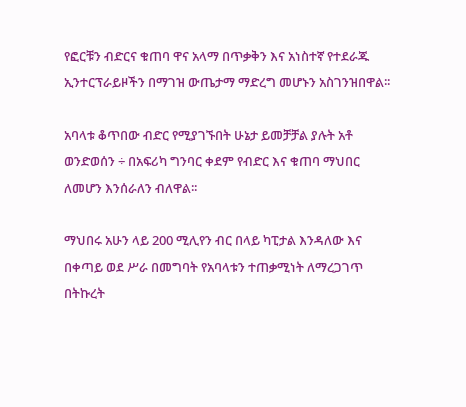የፎርቹን ብድርና ቁጠባ ዋና አላማ በጥቃቅን እና አነስተኛ የተደራጁ ኢንተርፕራይዞችን በማገዝ ውጤታማ ማድረግ መሆኑን አስገንዝበዋል፡፡

አባላቱ ቆጥበው ብድር የሚያገኙበት ሁኔታ ይመቻቻል ያሉት አቶ ወንድወሰን ÷ በአፍሪካ ግንባር ቀደም የብድር እና ቁጠባ ማህበር ለመሆን እንሰራለን ብለዋል፡፡

ማህበሩ አሁን ላይ 200 ሚሊየን ብር በላይ ካፒታል እንዳለው እና በቀጣይ ወደ ሥራ በመግባት የአባላቱን ተጠቃሚነት ለማረጋገጥ በትኩረት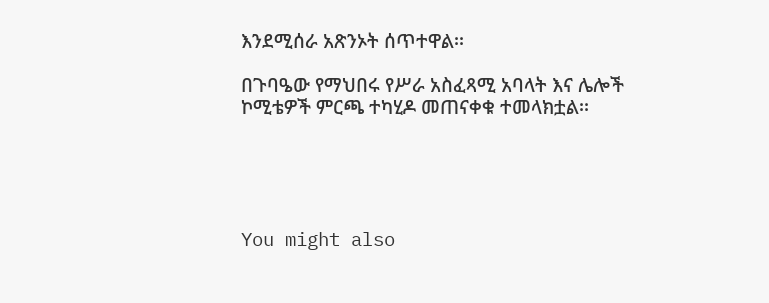እንደሚሰራ አጽንኦት ሰጥተዋል፡፡

በጉባዔው የማህበሩ የሥራ አስፈጻሚ አባላት እና ሌሎች ኮሚቴዎች ምርጫ ተካሂዶ መጠናቀቁ ተመላክቷል፡፡





You might also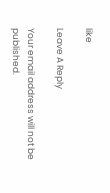like

Leave A Reply

Your email address will not be published.